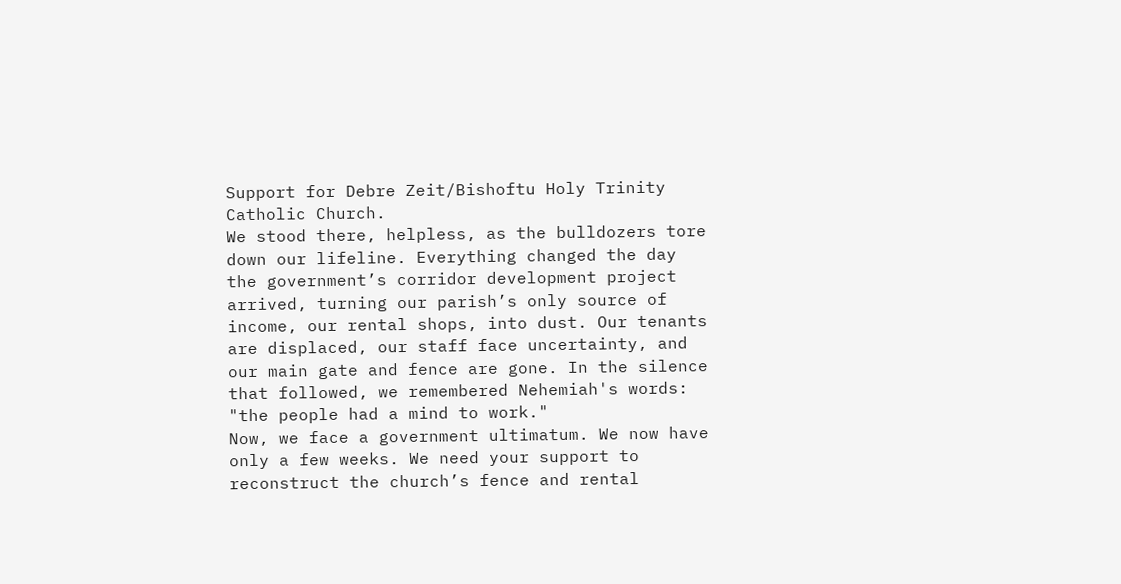Support for Debre Zeit/Bishoftu Holy Trinity Catholic Church.
We stood there, helpless, as the bulldozers tore down our lifeline. Everything changed the day the government’s corridor development project arrived, turning our parish’s only source of income, our rental shops, into dust. Our tenants are displaced, our staff face uncertainty, and our main gate and fence are gone. In the silence that followed, we remembered Nehemiah's words: "the people had a mind to work."
Now, we face a government ultimatum. We now have only a few weeks. We need your support to reconstruct the church’s fence and rental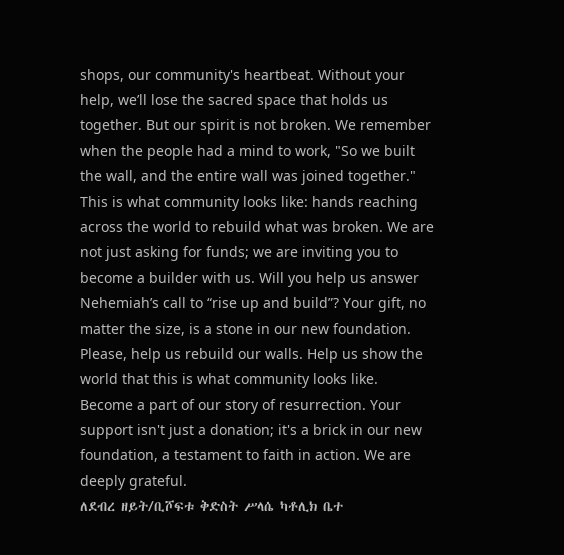shops, our community's heartbeat. Without your help, we’ll lose the sacred space that holds us together. But our spirit is not broken. We remember when the people had a mind to work, "So we built the wall, and the entire wall was joined together." This is what community looks like: hands reaching across the world to rebuild what was broken. We are not just asking for funds; we are inviting you to become a builder with us. Will you help us answer Nehemiah’s call to “rise up and build”? Your gift, no matter the size, is a stone in our new foundation.
Please, help us rebuild our walls. Help us show the world that this is what community looks like. Become a part of our story of resurrection. Your support isn't just a donation; it's a brick in our new foundation, a testament to faith in action. We are deeply grateful.
ለደብረ ዘይት/ቢሾፍቱ ቅድስት ሥላሴ ካቶሊክ ቤተ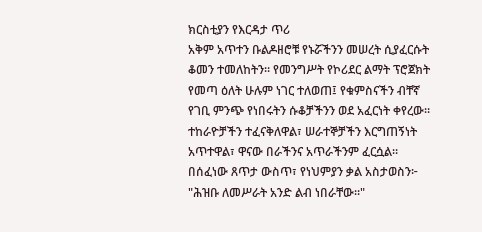ክርስቲያን የእርዳታ ጥሪ
አቅም አጥተን ቡልዶዘሮቹ የኑሯችንን መሠረት ሲያፈርሱት ቆመን ተመለከትን። የመንግሥት የኮሪደር ልማት ፕሮጀክት የመጣ ዕለት ሁሉም ነገር ተለወጠ፤ የቁምስናችን ብቸኛ የገቢ ምንጭ የነበሩትን ሱቆቻችንን ወደ አፈርነት ቀየረው። ተከራዮቻችን ተፈናቅለዋል፣ ሠራተኞቻችን እርግጠኝነት አጥተዋል፣ ዋናው በራችንና አጥራችንም ፈርሷል። በሰፈነው ጸጥታ ውስጥ፣ የነህምያን ቃል አስታወስን፦ "ሕዝቡ ለመሥራት አንድ ልብ ነበራቸው።"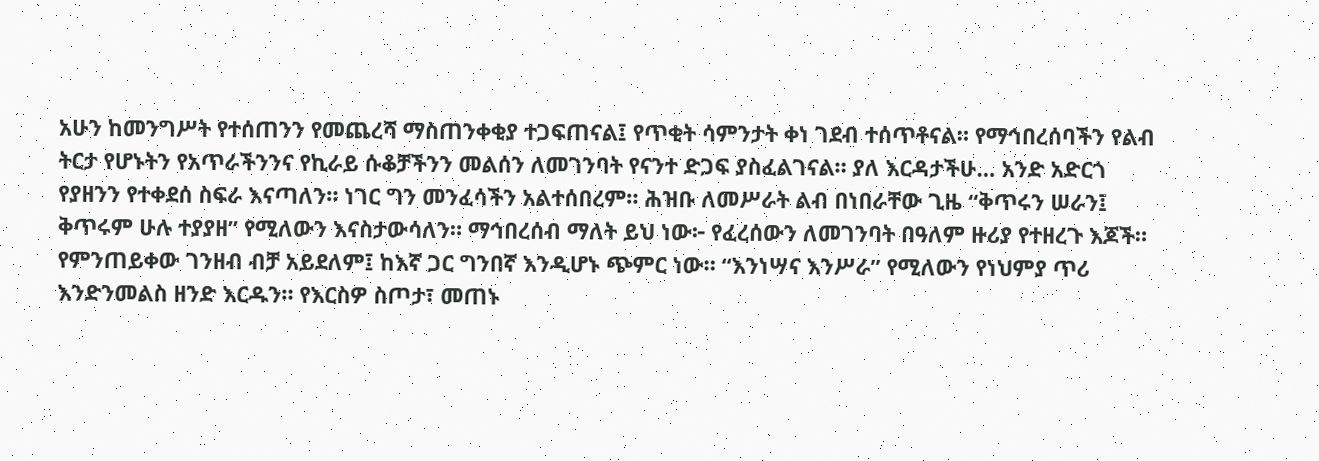አሁን ከመንግሥት የተሰጠንን የመጨረሻ ማስጠንቀቂያ ተጋፍጠናል፤ የጥቂት ሳምንታት ቀነ ገደብ ተሰጥቶናል። የማኅበረሰባችን የልብ ትርታ የሆኑትን የአጥራችንንና የኪራይ ሱቆቻችንን መልሰን ለመገንባት የናንተ ድጋፍ ያስፈልገናል። ያለ እርዳታችሁ… አንድ አድርጎ የያዘንን የተቀደሰ ስፍራ እናጣለን። ነገር ግን መንፈሳችን አልተሰበረም። ሕዝቡ ለመሥራት ልብ በነበራቸው ጊዜ “ቅጥሩን ሠራን፤ ቅጥሩም ሁሉ ተያያዘ” የሚለውን እናስታውሳለን። ማኅበረሰብ ማለት ይህ ነው፦ የፈረሰውን ለመገንባት በዓለም ዙሪያ የተዘረጉ እጆች። የምንጠይቀው ገንዘብ ብቻ አይደለም፤ ከእኛ ጋር ግንበኛ እንዲሆኑ ጭምር ነው። “እንነሣና እንሥራ” የሚለውን የነህምያ ጥሪ እንድንመልስ ዘንድ እርዱን። የእርስዎ ስጦታ፣ መጠኑ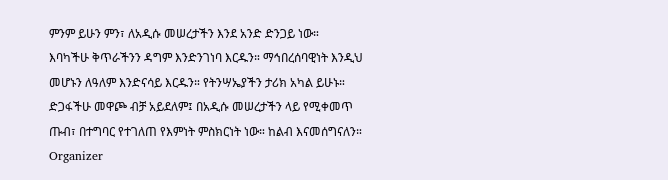ምንም ይሁን ምን፣ ለአዲሱ መሠረታችን እንደ አንድ ድንጋይ ነው።
እባካችሁ ቅጥራችንን ዳግም እንድንገነባ እርዱን። ማኅበረሰባዊነት እንዲህ መሆኑን ለዓለም እንድናሳይ እርዱን። የትንሣኤያችን ታሪክ አካል ይሁኑ። ድጋፋችሁ መዋጮ ብቻ አይደለም፤ በአዲሱ መሠረታችን ላይ የሚቀመጥ ጡብ፣ በተግባር የተገለጠ የእምነት ምስክርነት ነው። ከልብ እናመሰግናለን።
Organizer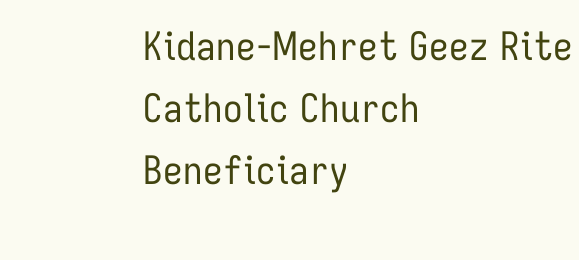Kidane-Mehret Geez Rite Catholic Church
Beneficiary